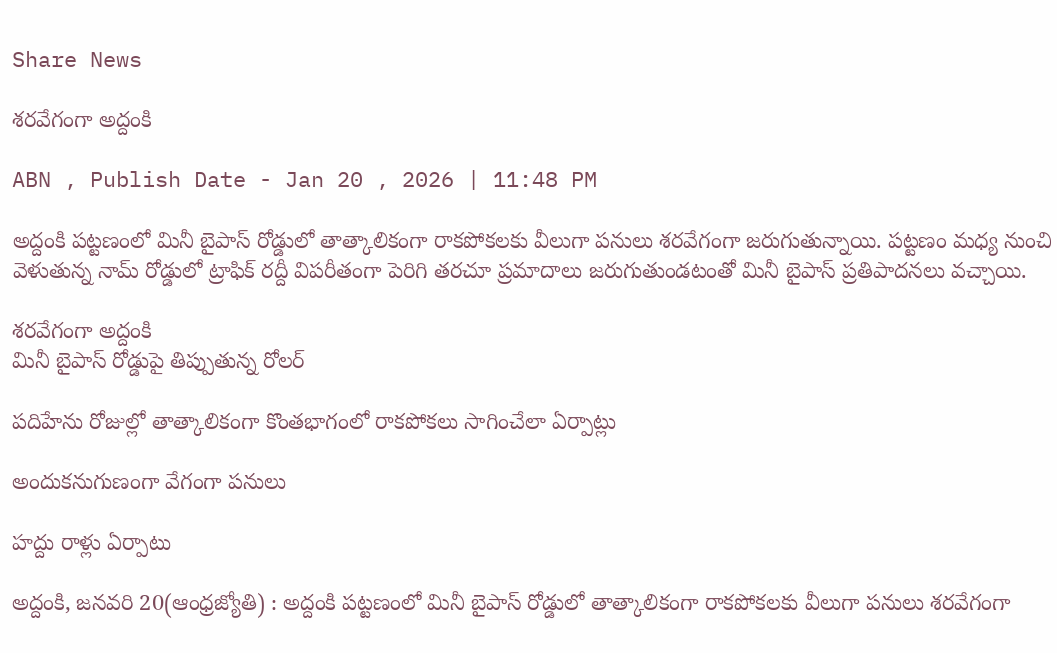Share News

శరవేగంగా అద్దంకి

ABN , Publish Date - Jan 20 , 2026 | 11:48 PM

అద్దంకి పట్టణంలో మినీ బైపాస్‌ రోడ్డులో తాత్కాలికంగా రాకపోకలకు వీలుగా పనులు శరవేగంగా జరుగుతున్నాయి. పట్టణం మధ్య నుంచి వెళుతున్న నామ్‌ రోడ్డులో ట్రాఫిక్‌ రద్దీ విపరీతంగా పెరిగి తరచూ ప్రమాదాలు జరుగుతుండటంతో మినీ బైపాస్‌ ప్రతిపాదనలు వచ్చాయి.

శరవేగంగా అద్దంకి
మినీ బైపాస్‌ రోడ్డుపై తిప్పుతున్న రోలర్‌

పదిహేను రోజుల్లో తాత్కాలికంగా కొంతభాగంలో రాకపోకలు సాగించేలా ఏర్పాట్లు

అందుకనుగుణంగా వేగంగా పనులు

హద్దు రాళ్లు ఏర్పాటు

అద్దంకి, జనవరి 20(ఆంధ్రజ్యోతి) : అద్దంకి పట్టణంలో మినీ బైపాస్‌ రోడ్డులో తాత్కాలికంగా రాకపోకలకు వీలుగా పనులు శరవేగంగా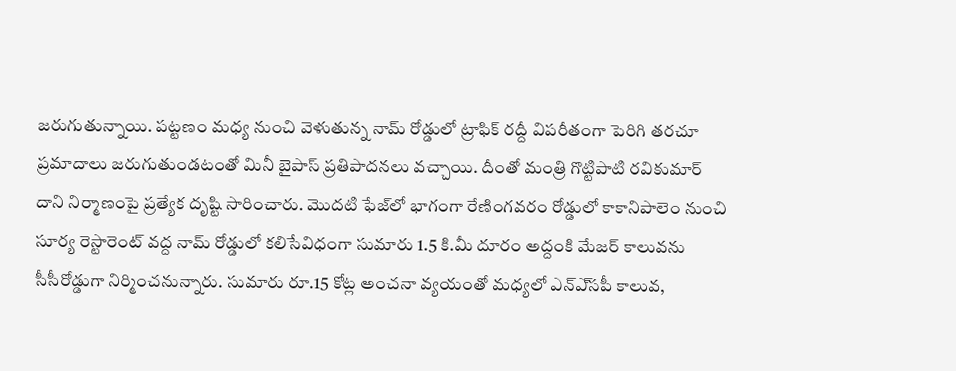జరుగుతున్నాయి. పట్టణం మధ్య నుంచి వెళుతున్న నామ్‌ రోడ్డులో ట్రాఫిక్‌ రద్దీ విపరీతంగా పెరిగి తరచూ ప్రమాదాలు జరుగుతుండటంతో మినీ బైపాస్‌ ప్రతిపాదనలు వచ్చాయి. దీంతో మంత్రి గొట్టిపాటి రవికుమార్‌ దాని నిర్మాణంపై ప్రత్యేక దృష్టి సారించారు. మొదటి ఫేజ్‌లో భాగంగా రేణింగవరం రోడ్డులో కాకానిపాలెం నుంచి సూర్య రెస్టారెంట్‌ వద్ద నామ్‌ రోడ్డులో కలిసేవిధంగా సుమారు 1.5 కి.మీ దూరం అద్దంకి మేజర్‌ కాలువను సీసీరోడ్డుగా నిర్మించనున్నారు. సుమారు రూ.15 కోట్ల అంచనా వ్యయంతో మధ్యలో ఎన్‌ఎ్‌సపీ కాలువ,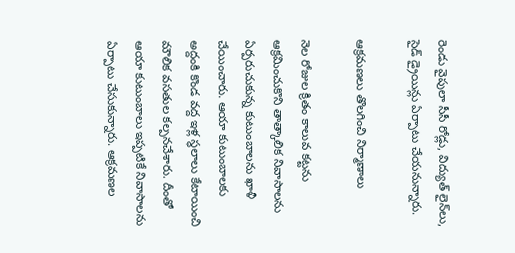రెండు వైపులా సీసీ రోడ్లు, విద్యుత్‌ లైన్‌లు, సైడ్‌ డ్రైయిన్లు ఏర్పాటు చేయనున్నారు.

ఆక్రమణలు తొలగించి నిర్మాణాలు

నెల రోజుల క్రితం కాలువ కట్టను ఆక్రమించుకొని తాత్కాలిక నివాసాలను ఏర్పరుచుకున్న కుటుంబాలను ఖాళీ చేయించారు. ఆయా కుటుంబాలకు అద్దంకి కొండ వద్ద ఇళ్ల స్థలాలు కేటాయించి మౌలిక వసతుల కల్పనచేశారు. దీంతో ఆయా కుటుంబాలు ఇప్పటికే నివాసాలను ఏర్పాటు చేసుకున్నారు. ఆక్రమణల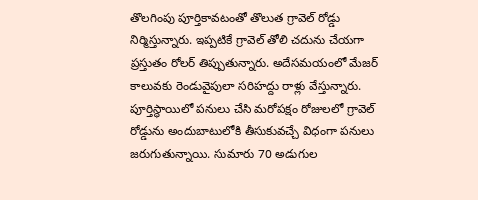తొలగింపు పూర్తికావటంతో తొలుత గ్రావెల్‌ రోడ్డు నిర్మిస్తున్నారు. ఇప్పటికే గ్రావెల్‌ తోలి చదును చేయగా ప్రస్తుతం రోలర్‌ తిప్పుతున్నారు. అదేసమయంలో మేజర్‌ కాలువకు రెండువైపులా సరిహద్దు రాళ్లు వేస్తున్నారు. పూర్తిస్థాయిలో పనులు చేసి మరోపక్షం రోజులలో గ్రావెల్‌ రోడ్డును అందుబాటులోకి తీసుకువచ్చే విధంగా పనులు జరుగుతున్నాయి. సుమారు 70 అడుగుల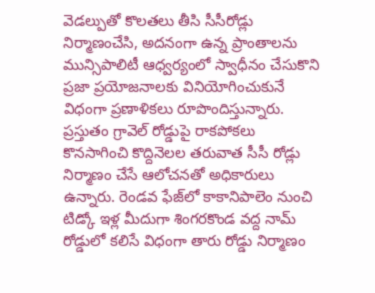వెడల్పుతో కొలతలు తీసి సీసీరోడ్లు నిర్మాణంచేసి, అదనంగా ఉన్న ప్రాంతాలను మున్సిపాలిటీ ఆధ్వర్యంలో స్వాధీనం చేసుకొని ప్రజా ప్రయోజనాలకు వినియోగించుకునే విధంగా ప్రణాళికలు రూపొందిస్తున్నారు. ప్రస్తుతం గ్రావెల్‌ రోడ్డుపై రాకపోకలు కొనసాగించి కొద్దినెలల తరువాత సీసీ రోడ్లు నిర్మాణం చేసే ఆలోచనతో అధికారులు ఉన్నారు. రెండవ ఫేజ్‌లో కాకానిపాలెం నుంచి టిడ్కో ఇళ్ల మీదుగా శింగరకొండ వద్ద నామ్‌ రోడ్డులో కలిసే విధంగా తారు రోడ్డు నిర్మాణం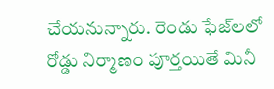చేయనున్నారు. రెండు ఫేజ్‌లలో రోడ్డు నిర్మాణం పూర్తయితే మినీ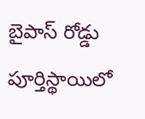బైపాస్‌ రోడ్డు పూర్తిస్థాయిలో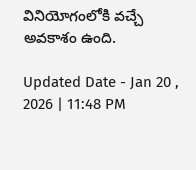వినియోగంలోకి వచ్చే అవకాశం ఉంది.

Updated Date - Jan 20 , 2026 | 11:48 PM